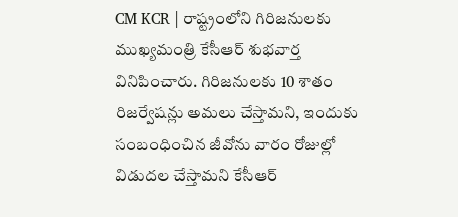CM KCR | రాష్ట్రంలోని గిరిజనులకు ముఖ్యమంత్రి కేసీఆర్ శుభవార్త వినిపించారు. గిరిజనులకు 10 శాతం రిజర్వేషన్లు అమలు చేస్తామని, ఇందుకు సంబంధించిన జీవోను వారం రోజుల్లో విడుదల చేస్తామని కేసీఆర్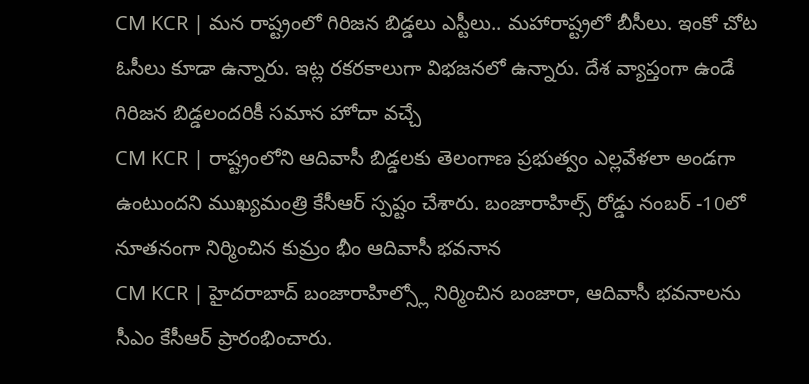CM KCR | మన రాష్ట్రంలో గిరిజన బిడ్డలు ఎస్టీలు.. మహారాష్ట్రలో బీసీలు. ఇంకో చోట ఓసీలు కూడా ఉన్నారు. ఇట్ల రకరకాలుగా విభజనలో ఉన్నారు. దేశ వ్యాప్తంగా ఉండే గిరిజన బిడ్డలందరికీ సమాన హోదా వచ్చే
CM KCR | రాష్ట్రంలోని ఆదివాసీ బిడ్డలకు తెలంగాణ ప్రభుత్వం ఎల్లవేళలా అండగా ఉంటుందని ముఖ్యమంత్రి కేసీఆర్ స్పష్టం చేశారు. బంజారాహిల్స్ రోడ్డు నంబర్ -10లో నూతనంగా నిర్మించిన కుమ్రం భీం ఆదివాసీ భవనాన
CM KCR | హైదరాబాద్ బంజారాహిల్స్లో నిర్మించిన బంజారా, ఆదివాసీ భవనాలను సీఎం కేసీఆర్ ప్రారంభించారు.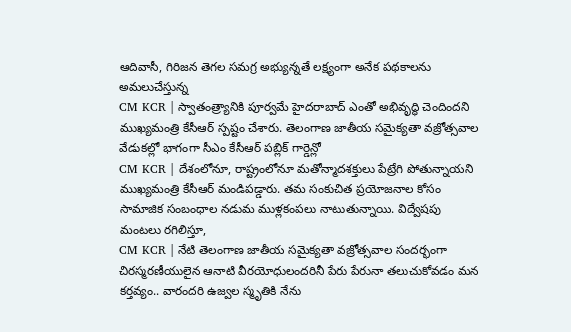ఆదివాసీ, గిరిజన తెగల సమగ్ర అభ్యున్నతే లక్ష్యంగా అనేక పథకాలను అమలుచేస్తున్న
CM KCR | స్వాతంత్ర్యానికి పూర్వమే హైదరాబాద్ ఎంతో అభివృద్ధి చెందిందని ముఖ్యమంత్రి కేసీఆర్ స్పష్టం చేశారు. తెలంగాణ జాతీయ సమైక్యతా వజ్రోత్సవాల వేడుకల్లో భాగంగా సీఎం కేసీఆర్ పబ్లిక్ గార్డెన్లో
CM KCR | దేశంలోనూ, రాష్ట్రంలోనూ మతోన్మాదశక్తులు పేట్రేగి పోతున్నాయని ముఖ్యమంత్రి కేసీఆర్ మండిపడ్డారు. తమ సంకుచిత ప్రయోజనాల కోసం సామాజిక సంబంధాల నడుమ ముళ్లకంపలు నాటుతున్నాయి. విద్వేషపు మంటలు రగిలిస్తూ,
CM KCR | నేటి తెలంగాణ జాతీయ సమైక్యతా వజ్రోత్సవాల సందర్భంగా చిరస్మరణీయులైన ఆనాటి వీరయోధులందరినీ పేరు పేరునా తలుచుకోవడం మన కర్తవ్యం.. వారందరి ఉజ్వల స్మృతికి నేను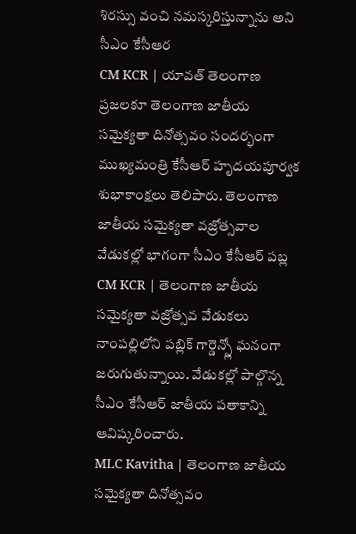శిరస్సు వంచి నమస్కరిస్తున్నాను అని సీఎం కేసీఆర
CM KCR | యావత్ తెలంగాణ ప్రజలకూ తెలంగాణ జాతీయ సమైక్యతా దినోత్సవం సందర్భంగా ముఖ్యమంత్రి కేసీఆర్ హృదయపూర్వక శుభాకాంక్షలు తెలిపారు. తెలంగాణ జాతీయ సమైక్యతా వజ్రోత్సవాల వేడుకల్లో భాగంగా సీఎం కేసీఆర్ పబ్ల
CM KCR | తెలంగాణ జాతీయ సమైక్యతా వజ్రోత్సవ వేడుకలు నాంపల్లిలోని పబ్లిక్ గార్డెన్స్లో ఘనంగా జరుగుతున్నాయి. వేడుకల్లో పాల్గొన్న సీఎం కేసీఆర్ జాతీయ పతాకాన్ని ఆవిష్కరించారు.
MLC Kavitha | తెలంగాణ జాతీయ సమైక్యతా దినోత్సవం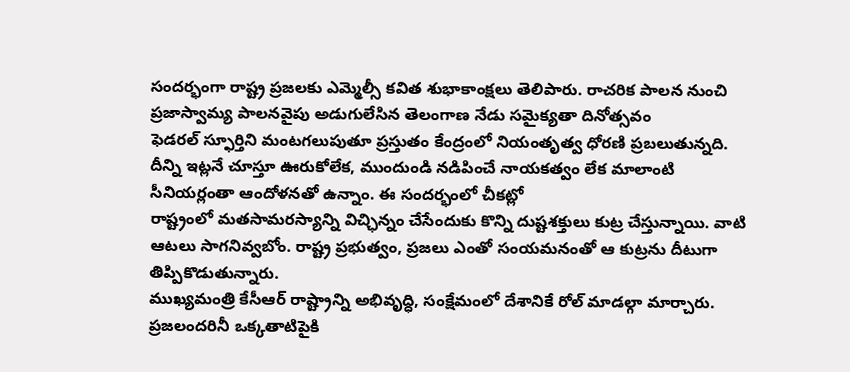సందర్భంగా రాష్ట్ర ప్రజలకు ఎమ్మెల్సీ కవిత శుభాకాంక్షలు తెలిపారు. రాచరిక పాలన నుంచి ప్రజాస్వామ్య పాలనవైపు అడుగులేసిన తెలంగాణ నేడు సమైక్యతా దినోత్సవం
ఫెడరల్ స్ఫూర్తిని మంటగలుపుతూ ప్రస్తుతం కేంద్రంలో నియంతృత్వ ధోరణి ప్రబలుతున్నది. దీన్ని ఇట్లనే చూస్తూ ఊరుకోలేక, ముందుండి నడిపించే నాయకత్వం లేక మాలాంటి సీనియర్లంతా ఆందోళనతో ఉన్నాం. ఈ సందర్భంలో చీకట్లో
రాష్ట్రంలో మతసామరస్యాన్ని విచ్ఛిన్నం చేసేందుకు కొన్ని దుష్టశక్తులు కుట్ర చేస్తున్నాయి. వాటి ఆటలు సాగనివ్వబోం. రాష్ట్ర ప్రభుత్వం, ప్రజలు ఎంతో సంయమనంతో ఆ కుట్రను దీటుగా తిప్పికొడుతున్నారు.
ముఖ్యమంత్రి కేసీఆర్ రాష్ట్రాన్ని అభివృద్ధి, సంక్షేమంలో దేశానికే రోల్ మాడల్గా మార్చారు. ప్రజలందరినీ ఒక్కతాటిపైకి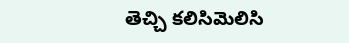తెచ్చి కలిసిమెలిసి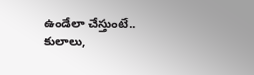ఉండేలా చేస్తుంటే.. కులాలు,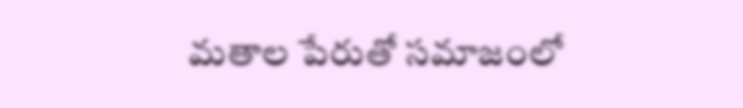మతాల పేరుతో సమాజంలో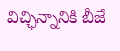విచ్ఛిన్నానికి బీజే